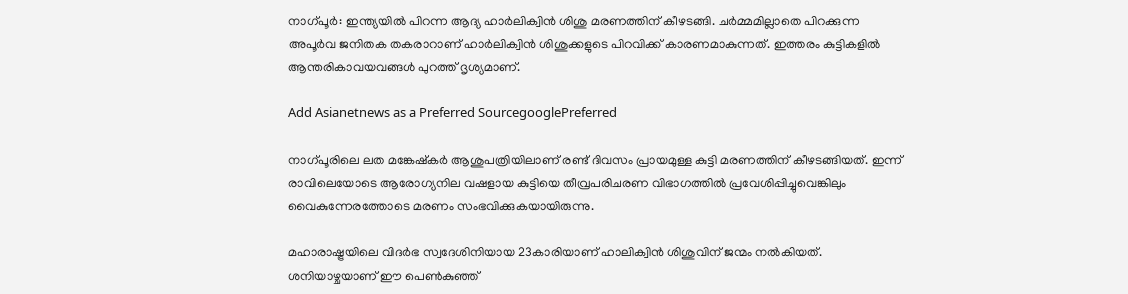നാഗ്പൂര്‍: ഇന്ത്യയില്‍ പിറന്ന ആദ്യ ഹാര്‍ലിക്വിന്‍ ശിശു മരണത്തിന് കീഴടങ്ങി. ചര്‍മ്മമില്ലാതെ പിറക്കുന്ന അപൂര്‍വ ജനിതക തകരാറാണ് ഹാര്‍ലിക്വിന്‍ ശിശുക്കളുടെ പിറവിക്ക് കാരണമാകുന്നത്. ഇത്തരം കുട്ടികളില്‍ ആന്തരികാവയവങ്ങള്‍ പുറത്ത് ദൃശ്യമാണ്.

Add Asianetnews as a Preferred SourcegooglePreferred

നാഗ്പൂരിലെ ലത മങ്കേഷ്‌കര്‍ ആശുപത്രിയിലാണ് രണ്ട് ദിവസം പ്രായമുള്ള കുട്ടി മരണത്തിന് കീഴടങ്ങിയത്. ഇന്ന് രാവിലെയോടെ ആരോഗ്യനില വഷളായ കുട്ടിയെ തീവ്രപരിചരണ വിഭാഗത്തില്‍ പ്രവേശിപ്പിച്ചുവെങ്കിലും വൈകുന്നേരത്തോടെ മരണം സംഭവിക്കുകയായിരുന്നു.

മഹാരാഷ്ട്രയിലെ വിദര്‍ഭ സ്വദേശിനിയായ 23കാരിയാണ് ഹാലിക്വിന്‍ ശിശുവിന് ജന്മം നല്‍കിയത്. ശനിയാഴ്ചയാണ് ഈ പെണ്‍കുഞ്ഞ്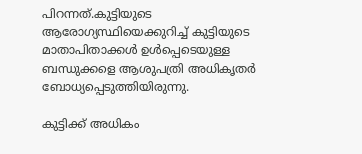പിറന്നത്.കുട്ടിയുടെ ആരോഗ്യസ്ഥിയെക്കുറിച്ച് കുട്ടിയുടെ മാതാപിതാക്കള്‍ ഉള്‍പ്പെടെയുള്ള ബന്ധുക്കളെ ആശുപത്രി അധികൃതര്‍ ബോധ്യപ്പെടുത്തിയിരുന്നു.

കുട്ടിക്ക് അധികം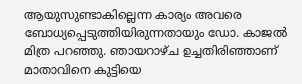ആയുസുണ്ടാകില്ലെന്ന കാര്യം അവരെ ബോധ്യപ്പെടുത്തിയിരുന്നതായും ഡോ. കാജല്‍ മിത്ര പറഞ്ഞു. ഞായറാഴ്ച ഉച്ചതിരിഞ്ഞാണ് മാതാവിനെ കുട്ടിയെ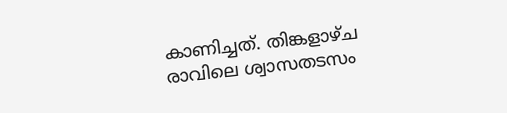കാണിച്ചത്. തിങ്കളാഴ്ച രാവിലെ ശ്വാസതടസം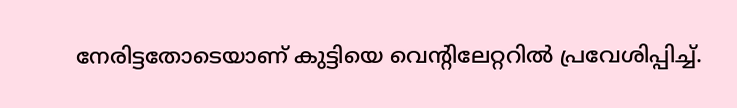നേരിട്ടതോടെയാണ് കുട്ടിയെ വെന്‍റിലേറ്ററില്‍ പ്രവേശിപ്പിച്ച്.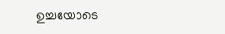ഉച്ചയോടെ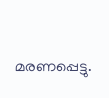മരണപ്പെട്ടു.